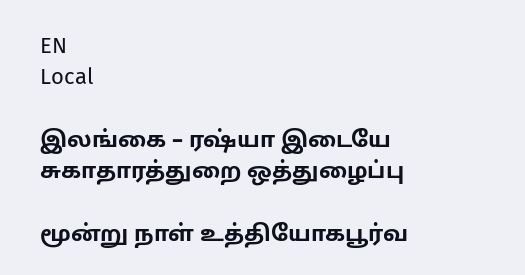EN
Local

இலங்கை – ரஷ்யா இடையே சுகாதாரத்துறை ஒத்துழைப்பு

மூன்று நாள் உத்தியோகபூர்வ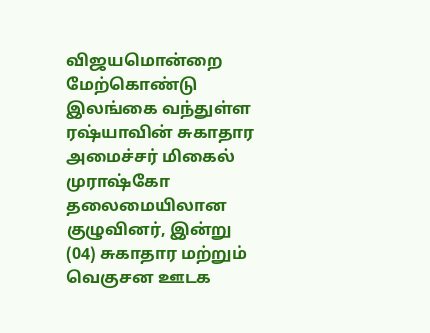விஜயமொன்றை மேற்கொண்டு இலங்கை வந்துள்ள ரஷ்யாவின் சுகாதார அமைச்சர் மிகைல் முராஷ்கோ தலைமையிலான குழுவினர், இன்று (04) சுகாதார மற்றும் வெகுசன ஊடக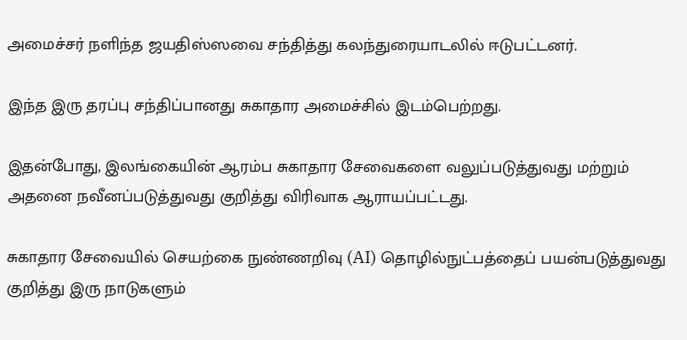அமைச்சர் நளிந்த ஜயதிஸ்ஸவை சந்தித்து கலந்துரையாடலில் ஈடுபட்டனர்.

இந்த இரு தரப்பு சந்திப்பானது சுகாதார அமைச்சில் இடம்பெற்றது.

இதன்போது, இலங்கையின் ஆரம்ப சுகாதார சேவைகளை வலுப்படுத்துவது மற்றும் அதனை நவீனப்படுத்துவது குறித்து விரிவாக ஆராயப்பட்டது.

சுகாதார சேவையில் செயற்கை நுண்ணறிவு (AI) தொழில்நுட்பத்தைப் பயன்படுத்துவது குறித்து இரு நாடுகளும்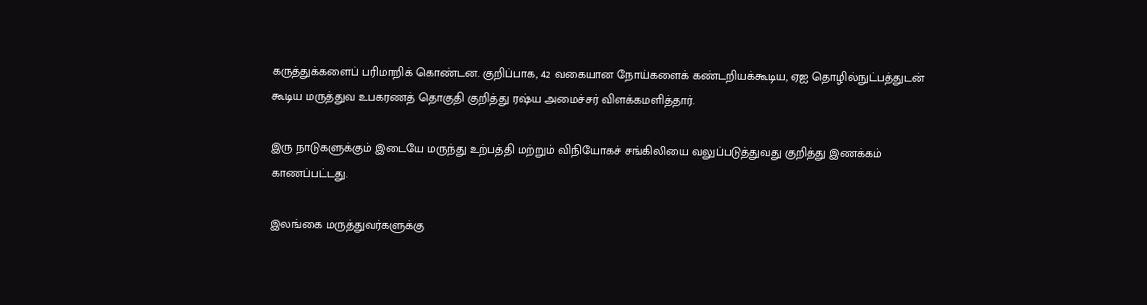கருத்துக்களைப் பரிமாறிக் கொண்டன. குறிப்பாக, 42 வகையான நோய்களைக் கண்டறியக்கூடிய, ஏஐ தொழில்நுட்பத்துடன் கூடிய மருத்துவ உபகரணத் தொகுதி குறித்து ரஷ்ய அமைச்சர் விளக்கமளித்தார்.

இரு நாடுகளுக்கும் இடையே மருந்து உற்பத்தி மற்றும் விநியோகச் சங்கிலியை வலுப்படுத்துவது குறித்து இணக்கம் காணப்பட்டது.

இலங்கை மருத்துவர்களுக்கு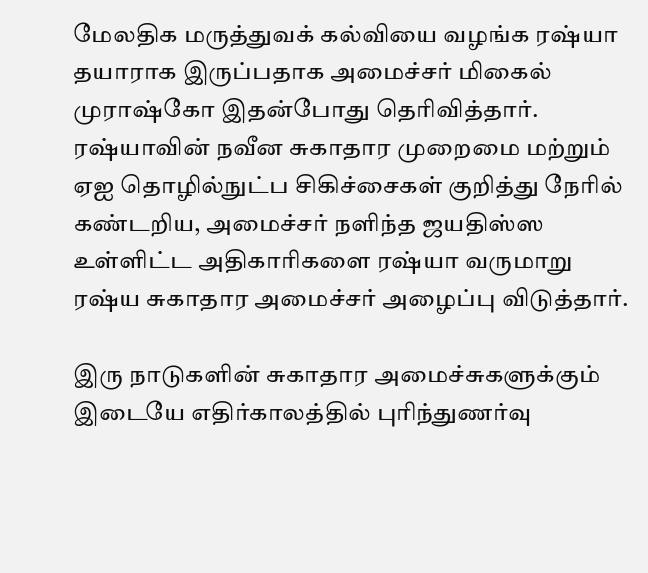மேலதிக மருத்துவக் கல்வியை வழங்க ரஷ்யா தயாராக இருப்பதாக அமைச்சர் மிகைல் முராஷ்கோ இதன்போது தெரிவித்தார். ரஷ்யாவின் நவீன சுகாதார முறைமை மற்றும் ஏஐ தொழில்நுட்ப சிகிச்சைகள் குறித்து நேரில் கண்டறிய, அமைச்சர் நளிந்த ஜயதிஸ்ஸ உள்ளிட்ட அதிகாரிகளை ரஷ்யா வருமாறு ரஷ்ய சுகாதார அமைச்சர் அழைப்பு விடுத்தார்.

இரு நாடுகளின் சுகாதார அமைச்சுகளுக்கும் இடையே எதிர்காலத்தில் புரிந்துணர்வு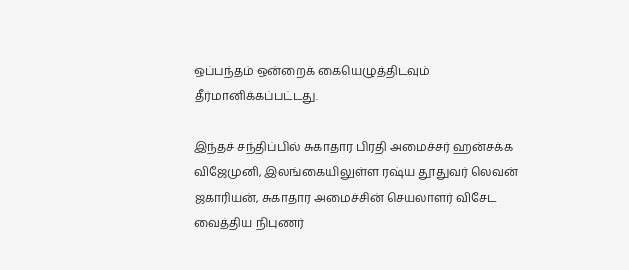ஒப்பந்தம் ஒன்றைக் கையெழுத்திடவும் தீர்மானிக்கப்பட்டது.

இந்தச் சந்திப்பில் சுகாதார பிரதி அமைச்சர் ஹன்சக்க விஜேமுனி, இலங்கையிலுள்ள ரஷ்ய தூதுவர் லெவன் ஜகாரியன், சுகாதார அமைச்சின் செயலாளர் விசேட வைத்திய நிபுணர்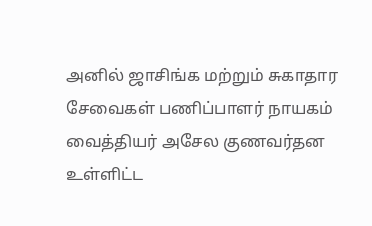அனில் ஜாசிங்க மற்றும் சுகாதார சேவைகள் பணிப்பாளர் நாயகம் வைத்தியர் அசேல குணவர்தன உள்ளிட்ட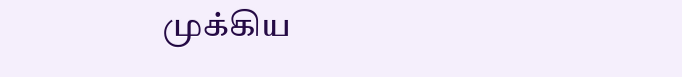முக்கிய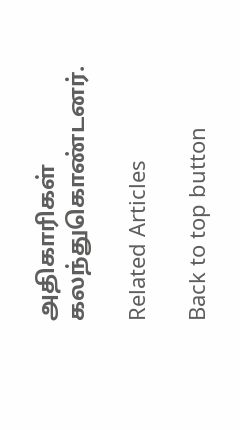அதிகாரிகள் கலந்துகொண்டனர்.

Related Articles

Back to top button